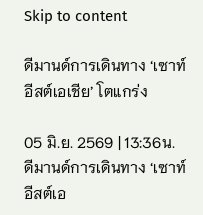Skip to content

ดีมานด์การเดินทาง ‘เซาท์อีสต์เอเชีย’ โตแกร่ง

05 มิ.ย. 2569 | 13:36น.
ดีมานด์การเดินทาง ‘เซาท์อีสต์เอ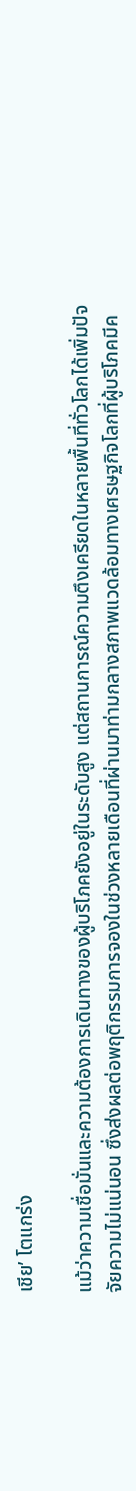เชีย’ โตแกร่ง

แม้ว่าความเชื่อมั่นและความต้องการเดินทางของผู้บริโภคยังอยู่ในระดับสูง แต่สถานการณ์ความตึงเครียดในหลายพื้นที่ทั่วโลกได้เพิ่มปัจจัยความไม่แน่นอน ซึ่งส่งผลต่อพฤติกรรมการจองในช่วงหลายเดือนที่ผ่านมาท่ามกลางสภาพแวดล้อมทางเศรษฐกิจโลกที่ผู้บริโภคมีค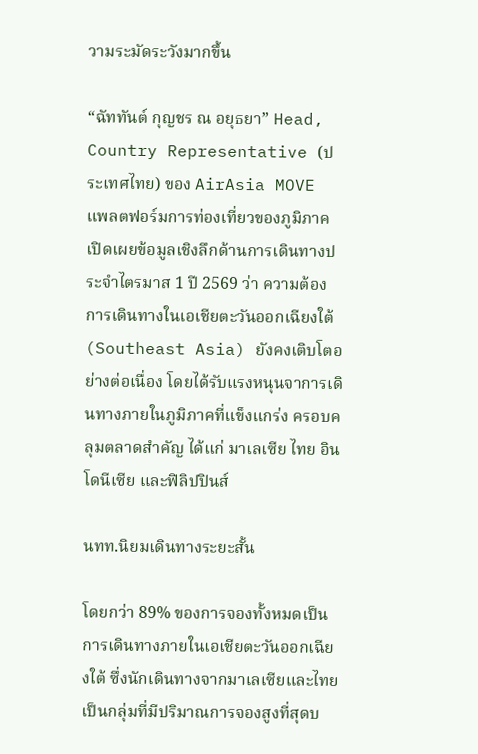วามระมัดระวังมากขึ้น

“ฉัททันต์ กุญชร ณ อยุธยา” Head, Country Representative (ประเทศไทย) ของ AirAsia MOVE แพลตฟอร์มการท่องเที่ยวของภูมิภาค เปิดเผยข้อมูลเชิงลึกด้านการเดินทางประจำไตรมาส 1 ปี 2569 ว่า ความต้องการเดินทางในเอเชียตะวันออกเฉียงใต้ (Southeast Asia) ยังคงเติบโตอย่างต่อเนื่อง โดยได้รับแรงหนุนจาการเดินทางภายในภูมิภาคที่แข็งแกร่ง ครอบคลุมตลาดสำคัญ ได้แก่ มาเลเซีย ไทย อินโดนีเซีย และฟิลิปปินส์

นทท.นิยมเดินทางระยะสั้น

โดยกว่า 89% ของการจองทั้งหมดเป็นการเดินทางภายในเอเชียตะวันออกเฉียงใต้ ซึ่งนักเดินทางจากมาเลเซียและไทยเป็นกลุ่มที่มีปริมาณการจองสูงที่สุดบ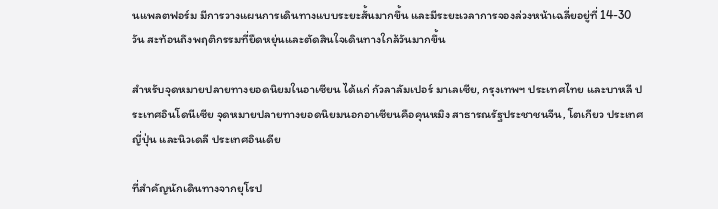นแพลตฟอร์ม มีการวางแผนการเดินทางแบบระยะสั้นมากขึ้น และมีระยะเวลาการจองล่วงหน้าเฉลี่ยอยู่ที่ 14-30 วัน สะท้อนถึงพฤติกรรมที่ยืดหยุ่นและตัดสินใจเดินทางใกล้วันมากขึ้น

สำหรับจุดหมายปลายทางยอดนิยมในอาเซียน ได้แก่ กัวลาลัมเปอร์ มาเลเซีย, กรุงเทพฯ ประเทศไทย และบาหลี ประเทศอินโดนีเซีย จุดหมายปลายทางยอดนิยมนอกอาเซียนคือคุนหมิง สาธารณรัฐประชาชนจีน, โตเกียว ประเทศญี่ปุ่น และนิวเดลี ประเทศอินเดีย

ที่สำคัญนักเดินทางจากยุโรป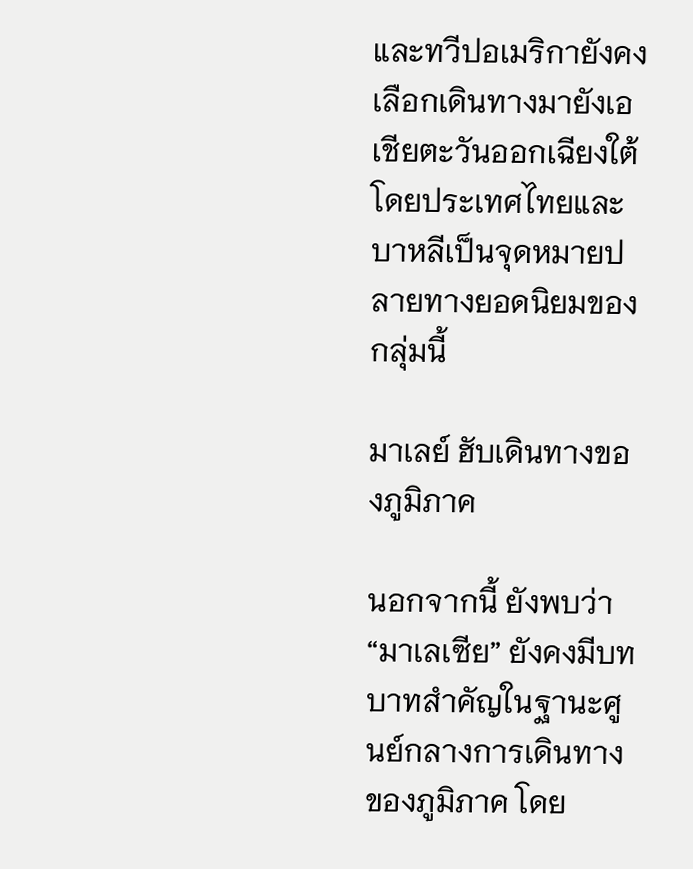และทวีปอเมริกายังคงเลือกเดินทางมายังเอเชียตะวันออกเฉียงใต้ โดยประเทศไทยและบาหลีเป็นจุดหมายปลายทางยอดนิยมของกลุ่มนี้

มาเลย์ ฮับเดินทางของภูมิภาค

นอกจากนี้ ยังพบว่า “มาเลเซีย” ยังคงมีบทบาทสำคัญในฐานะศูนย์กลางการเดินทางของภูมิภาค โดย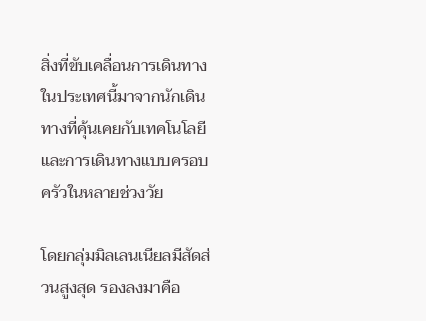สิ่งที่ขับเคลื่อนการเดินทางในประเทศนี้มาจากนักเดินทางที่คุ้นเคยกับเทคโนโลยีและการเดินทางแบบครอบครัวในหลายช่วงวัย

โดยกลุ่มมิลเลนเนียลมีสัดส่วนสูงสุด รองลงมาคือ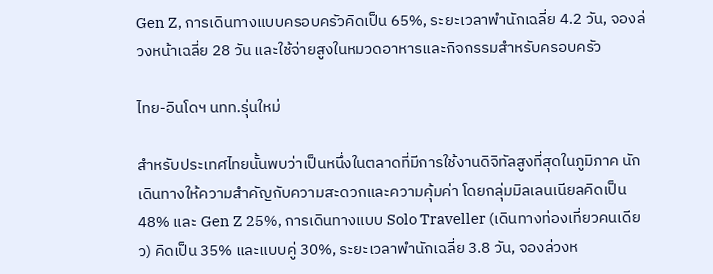Gen Z, การเดินทางแบบครอบครัวคิดเป็น 65%, ระยะเวลาพำนักเฉลี่ย 4.2 วัน, จองล่วงหน้าเฉลี่ย 28 วัน และใช้จ่ายสูงในหมวดอาหารและกิจกรรมสำหรับครอบครัว

ไทย-อินโดฯ นทท.รุ่นใหม่

สำหรับประเทศไทยนั้นพบว่าเป็นหนึ่งในตลาดที่มีการใช้งานดิจิทัลสูงที่สุดในภูมิภาค นักเดินทางให้ความสำคัญกับความสะดวกและความคุ้มค่า โดยกลุ่มมิลเลนเนียลคิดเป็น 48% และ Gen Z 25%, การเดินทางแบบ Solo Traveller (เดินทางท่องเที่ยวคนเดียว) คิดเป็น 35% และแบบคู่ 30%, ระยะเวลาพำนักเฉลี่ย 3.8 วัน, จองล่วงห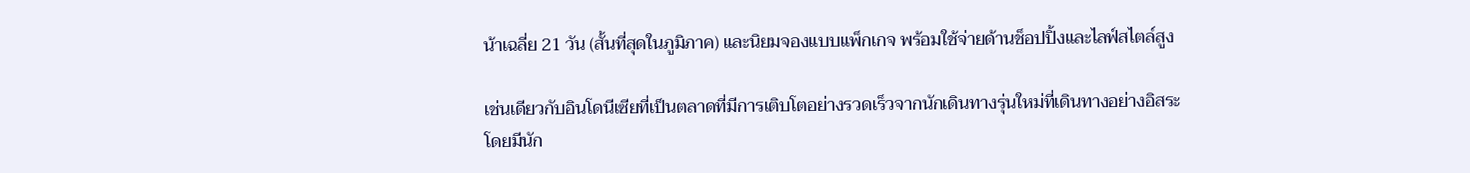น้าเฉลี่ย 21 วัน (สั้นที่สุดในภูมิภาค) และนิยมจองแบบแพ็กเกจ พร้อมใช้จ่ายด้านช็อปปิ้งและไลฟ์สไตล์สูง

เช่นเดียวกับอินโดนีเซียที่เป็นตลาดที่มีการเติบโตอย่างรวดเร็วจากนักเดินทางรุ่นใหม่ที่เดินทางอย่างอิสระ โดยมีนัก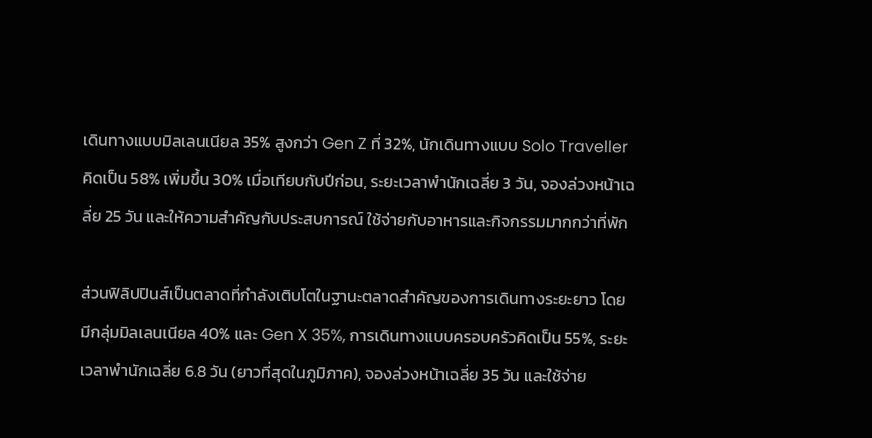เดินทางแบบมิลเลนเนียล 35% สูงกว่า Gen Z ที่ 32%, นักเดินทางแบบ Solo Traveller คิดเป็น 58% เพิ่มขึ้น 30% เมื่อเทียบกับปีก่อน, ระยะเวลาพำนักเฉลี่ย 3 วัน, จองล่วงหน้าเฉลี่ย 25 วัน และให้ความสำคัญกับประสบการณ์ ใช้จ่ายกับอาหารและกิจกรรมมากกว่าที่พัก

ส่วนฟิลิปปินส์เป็นตลาดที่กำลังเติบโตในฐานะตลาดสำคัญของการเดินทางระยะยาว โดยมีกลุ่มมิลเลนเนียล 40% และ Gen X 35%, การเดินทางแบบครอบครัวคิดเป็น 55%, ระยะเวลาพำนักเฉลี่ย 6.8 วัน (ยาวที่สุดในภูมิภาค), จองล่วงหน้าเฉลี่ย 35 วัน และใช้จ่าย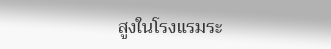สูงในโรงแรมระ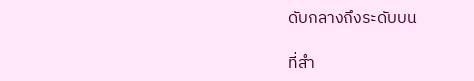ดับกลางถึงระดับบน

ที่สำ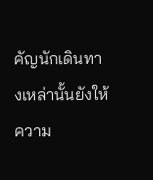คัญนักเดินทางเหล่านั้นยังให้ความ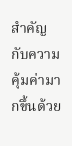สำคัญกับความคุ้มค่ามากขึ้นด้วย